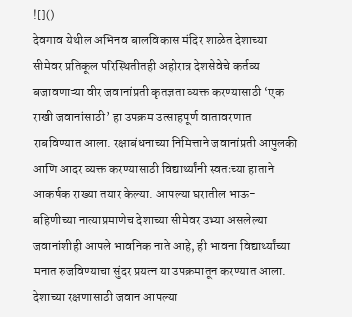![]()
देवगाव येथील अभिनव बालविकास मंदिर शाळेत देशाच्या सीमेवर प्रतिकूल परिस्थितीतही अहोरात्र देशसेवेचे कर्तव्य बजावणाऱ्या वीर जवानांप्रती कृतज्ञता व्यक्त करण्यासाठी ‘एक राखी जवानांसाठी’ हा उपक्रम उत्साहपूर्ण वातावरणात राबविण्यात आला. रक्षाबंधनाच्या निमित्ताने जवानांप्रती आपुलकी आणि आदर व्यक्त करण्यासाठी विद्यार्थ्यांनी स्वतःच्या हाताने आकर्षक राख्या तयार केल्या. आपल्या घरातील भाऊ-बहिणीच्या नात्याप्रमाणेच देशाच्या सीमेवर उभ्या असलेल्या जवानांशीही आपले भावनिक नाते आहे, ही भावना विद्यार्थ्यांच्या मनात रुजविण्याचा सुंदर प्रयत्न या उपक्रमातून करण्यात आला. देशाच्या रक्षणासाठी जवान आपल्या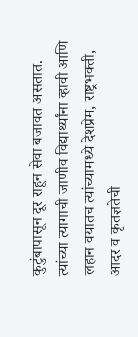कुटुंबापासून दूर राहून सेवा बजावत असतात. त्यांच्या त्यागाची जाणीव विद्यार्थ्यांना व्हावी आणि लहान वयातच त्यांच्यामध्ये देशप्रेम, राष्ट्रभक्ती, आदर व कृतज्ञतेची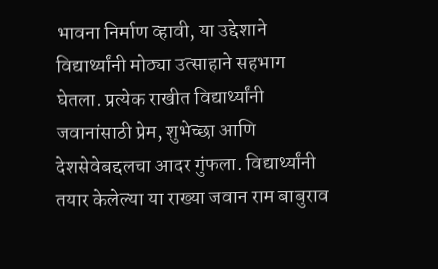भावना निर्माण व्हावी, या उद्देशाने विद्यार्थ्यांनी मोठ्या उत्साहाने सहभाग घेतला. प्रत्येक राखीत विद्यार्थ्यांनी जवानांसाठी प्रेम, शुभेच्छा आणि देशसेवेबद्दलचा आदर गुंफला. विद्यार्थ्यांनी तयार केलेल्या या राख्या जवान राम बाबुराव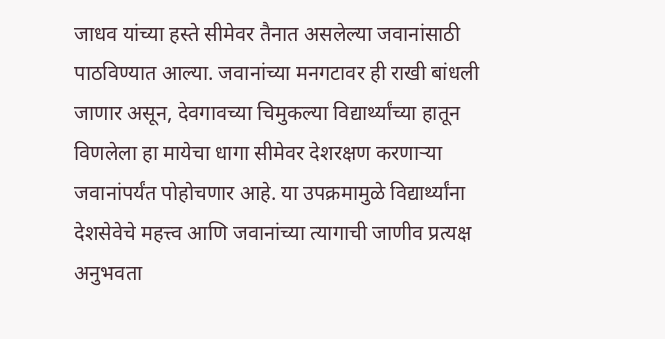जाधव यांच्या हस्ते सीमेवर तैनात असलेल्या जवानांसाठी पाठविण्यात आल्या. जवानांच्या मनगटावर ही राखी बांधली जाणार असून, देवगावच्या चिमुकल्या विद्यार्थ्यांच्या हातून विणलेला हा मायेचा धागा सीमेवर देशरक्षण करणाऱ्या जवानांपर्यंत पोहोचणार आहे. या उपक्रमामुळे विद्यार्थ्यांना देशसेवेचे महत्त्व आणि जवानांच्या त्यागाची जाणीव प्रत्यक्ष अनुभवता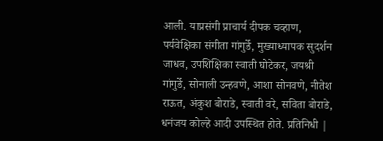आली. याप्रसंगी प्राचार्य दीपक चव्हाण, पर्यवेक्षिका संगीता गांगुर्डे, मुख्याध्यापक सुदर्शन जाधव, उपशिक्षिका स्वाती घोटेकर, जयश्री गांगुर्डे, सोनाली उन्हवणे, आशा सोनवणे, नीतेश राऊत, अंकुश बोराडे, स्वाती वरे, सविता बोराडे, धनंजय कोल्हे आदी उपस्थित होते. प्रतिनिधी |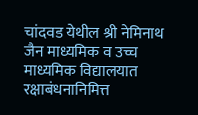चांदवड येथील श्री नेमिनाथ जैन माध्यमिक व उच्च माध्यमिक विद्यालयात रक्षाबंधनानिमित्त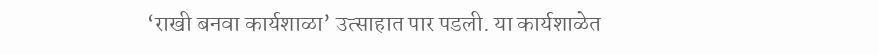‘राखी बनवा कार्यशाळा’ उत्साहात पार पडली. या कार्यशाळेत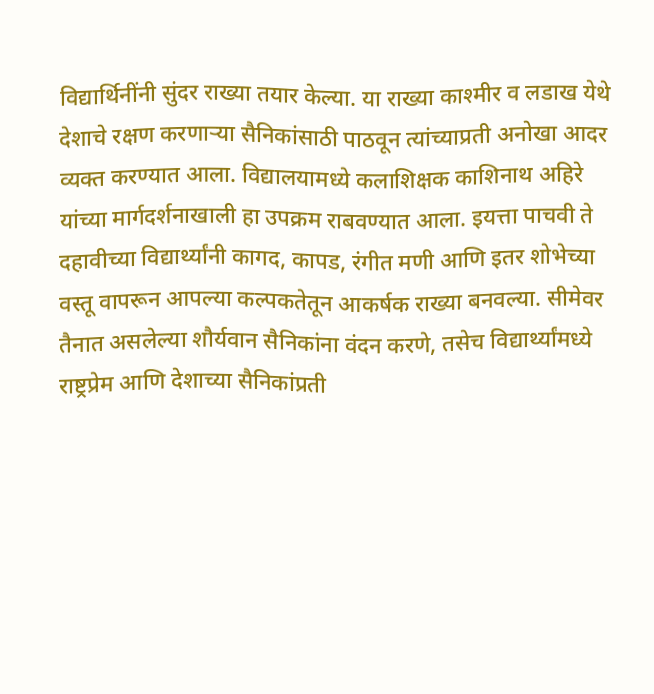विद्यार्थिनींनी सुंदर राख्या तयार केल्या. या राख्या काश्मीर व लडाख येथे देशाचे रक्षण करणाऱ्या सैनिकांसाठी पाठवून त्यांच्याप्रती अनोखा आदर व्यक्त करण्यात आला. विद्यालयामध्ये कलाशिक्षक काशिनाथ अहिरे यांच्या मार्गदर्शनाखाली हा उपक्रम राबवण्यात आला. इयत्ता पाचवी ते दहावीच्या विद्यार्थ्यांनी कागद, कापड, रंगीत मणी आणि इतर शोभेच्या वस्तू वापरून आपल्या कल्पकतेतून आकर्षक राख्या बनवल्या. सीमेवर तैनात असलेल्या शौर्यवान सैनिकांना वंदन करणे, तसेच विद्यार्थ्यांमध्ये राष्ट्रप्रेम आणि देशाच्या सैनिकांप्रती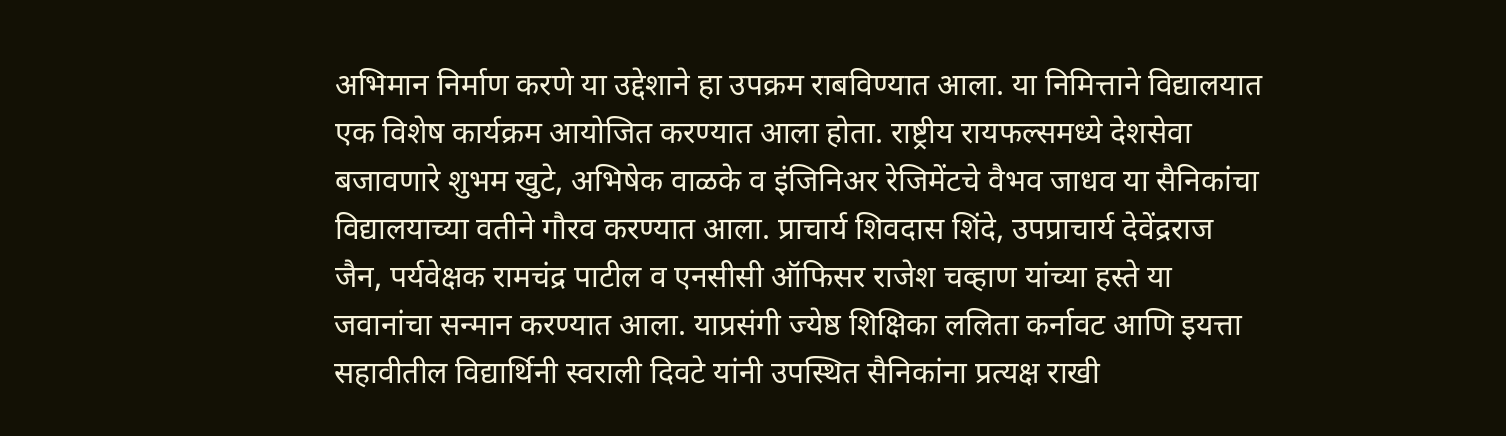अभिमान निर्माण करणे या उद्देशाने हा उपक्रम राबविण्यात आला. या निमित्ताने विद्यालयात एक विशेष कार्यक्रम आयोजित करण्यात आला होता. राष्ट्रीय रायफल्समध्ये देशसेवा बजावणारे शुभम खुटे, अभिषेक वाळके व इंजिनिअर रेजिमेंटचे वैभव जाधव या सैनिकांचा विद्यालयाच्या वतीने गौरव करण्यात आला. प्राचार्य शिवदास शिंदे, उपप्राचार्य देवेंद्रराज जैन, पर्यवेक्षक रामचंद्र पाटील व एनसीसी ऑफिसर राजेश चव्हाण यांच्या हस्ते या जवानांचा सन्मान करण्यात आला. याप्रसंगी ज्येष्ठ शिक्षिका ललिता कर्नावट आणि इयत्ता सहावीतील विद्यार्थिनी स्वराली दिवटे यांनी उपस्थित सैनिकांना प्रत्यक्ष राखी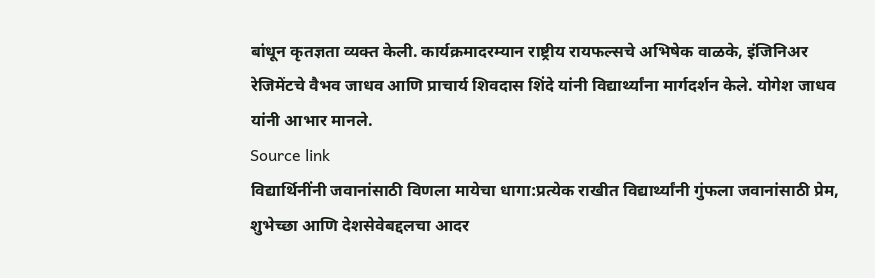बांधून कृतज्ञता व्यक्त केली. कार्यक्रमादरम्यान राष्ट्रीय रायफल्सचे अभिषेक वाळके, इंजिनिअर रेजिमेंटचे वैभव जाधव आणि प्राचार्य शिवदास शिंदे यांनी विद्यार्थ्यांना मार्गदर्शन केले. योगेश जाधव यांनी आभार मानले.
Source link
विद्यार्थिनींनी जवानांसाठी विणला मायेचा धागा:प्रत्येक राखीत विद्यार्थ्यांनी गुंफला जवानांसाठी प्रेम, शुभेच्छा आणि देशसेवेबद्दलचा आदर